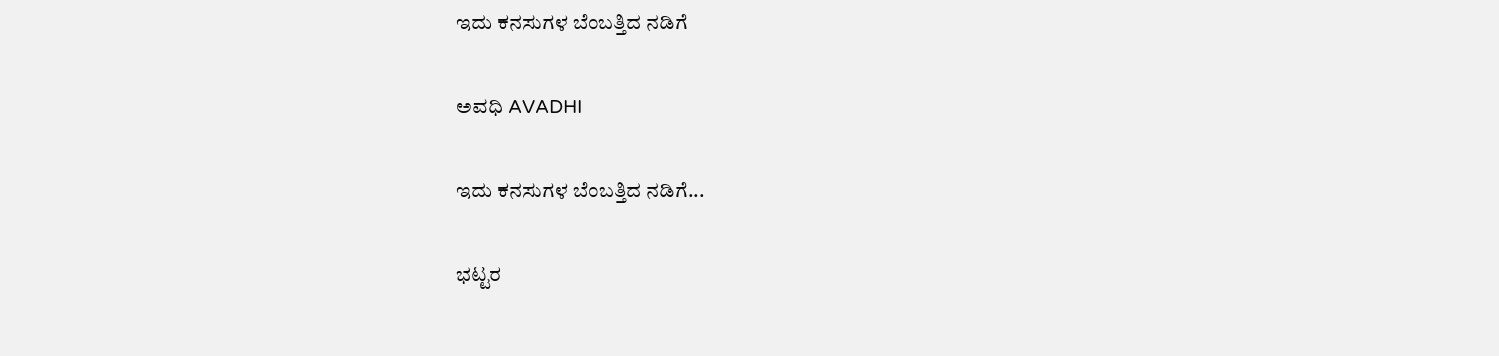ಇದು ಕನಸುಗಳ ಬೆಂಬತ್ತಿದ ನಡಿಗೆ‍

ಅವಧಿ AVADHI

ಇದು ಕನಸುಗಳ ಬೆಂಬತ್ತಿದ ನಡಿಗೆ...

ಭಟ್ಟರ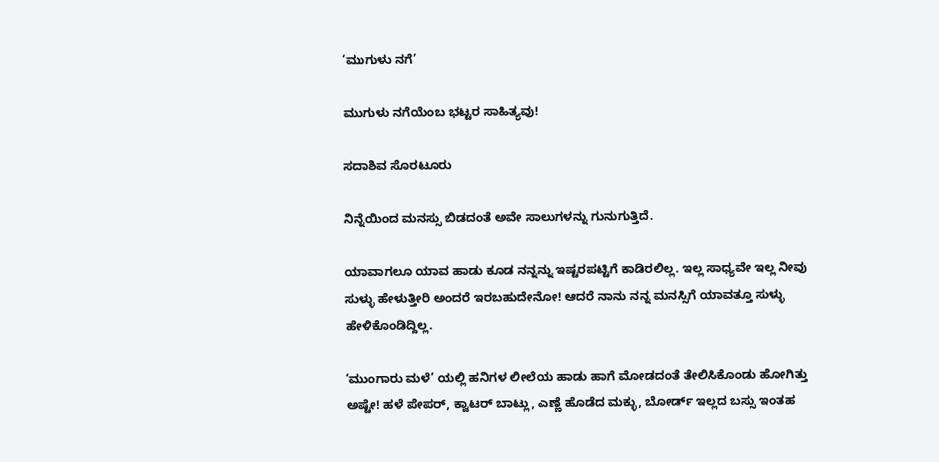‘ಮುಗುಳು ನಗೆ’

ಮುಗುಳು ನಗೆಯೆಂಬ ಭಟ್ಟರ ಸಾಹಿತ್ಯವು!

ಸದಾಶಿವ ಸೊರಟೂರು

ನಿನ್ನೆಯಿಂದ ಮನಸ್ಸು ಬಿಡದಂತೆ ಅವೇ ಸಾಲುಗಳನ್ನು ಗುನುಗುತ್ತಿದೆ.

ಯಾವಾಗಲೂ ಯಾವ ಹಾಡು ಕೂಡ ನನ್ನನ್ನು ಇಷ್ಟರಪಟ್ಟಿಗೆ ಕಾಡಿರಲಿಲ್ಲ. ಇಲ್ಲ ಸಾಧ್ಯವೇ ಇಲ್ಲ ನೀವು ಸುಳ್ಳು ಹೇಳುತ್ತೀರಿ ಅಂದರೆ ಇರಬಹುದೇನೋ! ಆದರೆ ನಾನು ನನ್ನ ಮನಸ್ಸಿಗೆ ಯಾವತ್ತೂ ಸುಳ್ಳು ಹೇಳಿಕೊಂಡಿದ್ದಿಲ್ಲ.

‘ಮುಂಗಾರು ಮಳೆ’ ಯಲ್ಲಿ ಹನಿಗಳ ಲೀಲೆಯ ಹಾಡು ಹಾಗೆ ಮೋಡದಂತೆ ತೇಲಿಸಿಕೊಂಡು ಹೋಗಿತ್ತು ಅಷ್ಟೇ! ಹಳೆ ಪೇಪರ್, ಕ್ವಾಟರ್ ಬಾಟ್ಲು, ಎಣ್ಣೆ ಹೊಡೆದ ಮಕ್ಳು, ಬೋರ್ಡ್ ಇಲ್ಲದ ಬಸ್ಸು ಇಂತಹ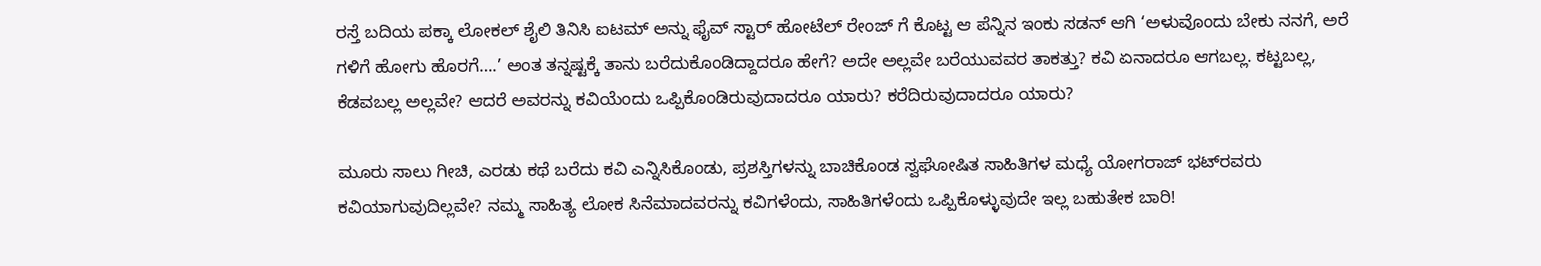ರಸ್ತೆ ಬದಿಯ ಪಕ್ಕಾ ಲೋಕಲ್ ಶೈಲಿ ತಿನಿಸಿ ಐಟಮ್ ಅನ್ನು ಫೈವ್ ಸ್ಟಾರ್ ಹೋಟೆಲ್ ರೇಂಜ್ ಗೆ ಕೊಟ್ಟ ಆ ಪೆನ್ನಿನ ಇಂಕು ಸಡನ್ ಆಗಿ ‘ಅಳುವೊಂದು ಬೇಕು ನನಗೆ, ಅರೆ ಗಳಿಗೆ ಹೋಗು ಹೊರಗೆ….’ ಅಂತ ತನ್ನಷ್ಟಕ್ಕೆ ತಾನು ಬರೆದುಕೊಂಡಿದ್ದಾದರೂ ಹೇಗೆ? ಅದೇ ಅಲ್ಲವೇ ಬರೆಯುವವರ ತಾಕತ್ತು? ಕವಿ ಏನಾದರೂ ಆಗಬಲ್ಲ. ಕಟ್ಟಬಲ್ಲ, ಕೆಡವಬಲ್ಲ ಅಲ್ಲವೇ? ಆದರೆ ಅವರನ್ನು ಕವಿಯೆಂದು ಒಪ್ಪಿಕೊಂಡಿರುವುದಾದರೂ ಯಾರು? ಕರೆದಿರುವುದಾದರೂ ಯಾರು?

ಮೂರು ಸಾಲು ಗೀಚಿ, ಎರಡು ಕಥೆ ಬರೆದು ಕವಿ ಎನ್ನಿಸಿಕೊಂಡು, ಪ್ರಶಸ್ತಿಗಳನ್ನು ಬಾಚಿಕೊಂಡ ಸ್ವಘೋಷಿತ ಸಾಹಿತಿಗಳ ಮಧ್ಯೆ ಯೋಗರಾಜ್ ಭಟ್‍ರವರು ಕವಿಯಾಗುವುದಿಲ್ಲವೇ? ನಮ್ಮ ಸಾಹಿತ್ಯ ಲೋಕ ಸಿನೆಮಾದವರನ್ನು ಕವಿಗಳೆಂದು, ಸಾಹಿತಿಗಳೆಂದು ಒಪ್ಪಿಕೊಳ್ಳುವುದೇ ಇಲ್ಲ ಬಹುತೇಕ ಬಾರಿ!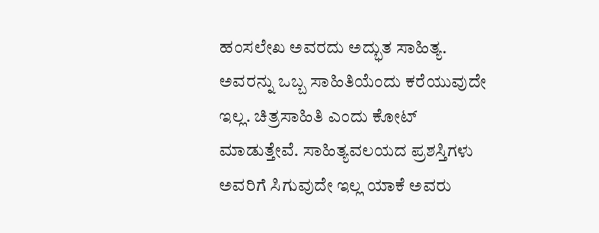ಹಂಸಲೇಖ ಅವರದು ಅದ್ಭುತ ಸಾಹಿತ್ಯ. ಅವರನ್ನು ಒಬ್ಬ ಸಾಹಿತಿಯೆಂದು ಕರೆಯುವುದೇ ಇಲ್ಲ. ಚಿತ್ರಸಾಹಿತಿ ಎಂದು ಕೋಟ್ ಮಾಡುತ್ತೇವೆ. ಸಾಹಿತ್ಯವಲಯದ ಪ್ರಶಸ್ತಿಗಳು ಅವರಿಗೆ ಸಿಗುವುದೇ ಇಲ್ಲ ಯಾಕೆ ಅವರು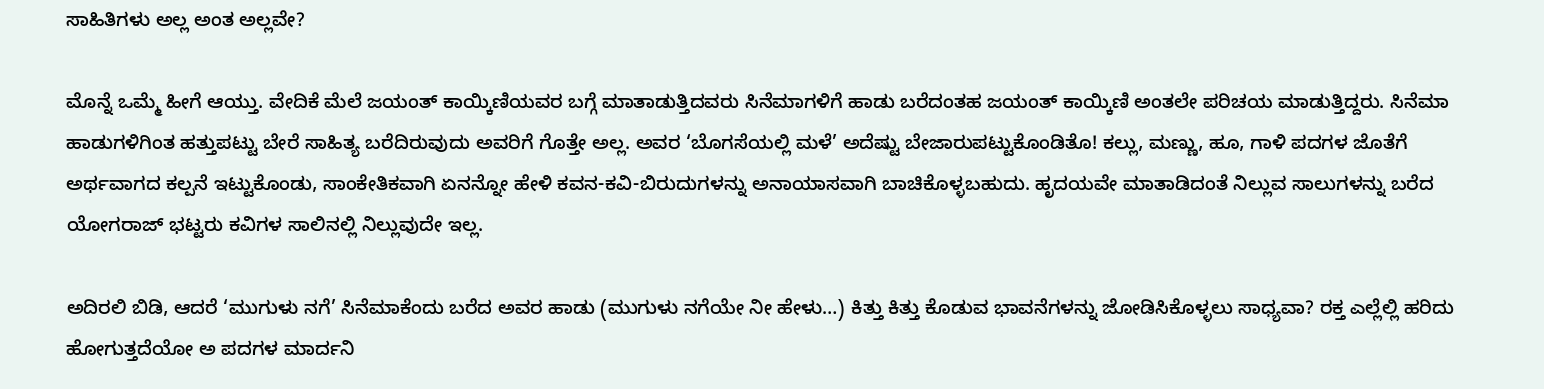ಸಾಹಿತಿಗಳು ಅಲ್ಲ ಅಂತ ಅಲ್ಲವೇ?

ಮೊನ್ನೆ ಒಮ್ಮೆ ಹೀಗೆ ಆಯ್ತು. ವೇದಿಕೆ ಮೆಲೆ ಜಯಂತ್ ಕಾಯ್ಕಿಣಿಯವರ ಬಗ್ಗೆ ಮಾತಾಡುತ್ತಿದವರು ಸಿನೆಮಾಗಳಿಗೆ ಹಾಡು ಬರೆದಂತಹ ಜಯಂತ್ ಕಾಯ್ಕಿಣಿ ಅಂತಲೇ ಪರಿಚಯ ಮಾಡುತ್ತಿದ್ದರು. ಸಿನೆಮಾ ಹಾಡುಗಳಿಗಿಂತ ಹತ್ತುಪಟ್ಟು ಬೇರೆ ಸಾಹಿತ್ಯ ಬರೆದಿರುವುದು ಅವರಿಗೆ ಗೊತ್ತೇ ಅಲ್ಲ. ಅವರ ‘ಬೊಗಸೆಯಲ್ಲಿ ಮಳೆ’ ಅದೆಷ್ಟು ಬೇಜಾರುಪಟ್ಟುಕೊಂಡಿತೊ! ಕಲ್ಲು, ಮಣ್ಣು, ಹೂ, ಗಾಳಿ ಪದಗಳ ಜೊತೆಗೆ ಅರ್ಥವಾಗದ ಕಲ್ಪನೆ ಇಟ್ಟುಕೊಂಡು, ಸಾಂಕೇತಿಕವಾಗಿ ಏನನ್ನೋ ಹೇಳಿ ಕವನ-ಕವಿ-ಬಿರುದುಗಳನ್ನು ಅನಾಯಾಸವಾಗಿ ಬಾಚಿಕೊಳ್ಳಬಹುದು. ಹೃದಯವೇ ಮಾತಾಡಿದಂತೆ ನಿಲ್ಲುವ ಸಾಲುಗಳನ್ನು ಬರೆದ ಯೋಗರಾಜ್ ಭಟ್ಟರು ಕವಿಗಳ ಸಾಲಿನಲ್ಲಿ ನಿಲ್ಲುವುದೇ ಇಲ್ಲ.

ಅದಿರಲಿ ಬಿಡಿ, ಆದರೆ ‘ಮುಗುಳು ನಗೆ’ ಸಿನೆಮಾಕೆಂದು ಬರೆದ ಅವರ ಹಾಡು (ಮುಗುಳು ನಗೆಯೇ ನೀ ಹೇಳು…) ಕಿತ್ತು ಕಿತ್ತು ಕೊಡುವ ಭಾವನೆಗಳನ್ನು ಜೋಡಿಸಿಕೊಳ್ಳಲು ಸಾಧ್ಯವಾ? ರಕ್ತ ಎಲ್ಲೆಲ್ಲಿ ಹರಿದು ಹೋಗುತ್ತದೆಯೋ ಅ ಪದಗಳ ಮಾರ್ದನಿ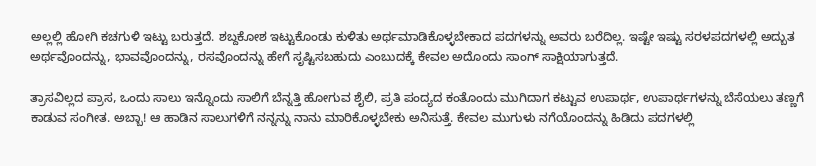ಅಲ್ಲಲ್ಲಿ ಹೋಗಿ ಕಚಗುಳಿ ಇಟ್ಟು ಬರುತ್ತದೆ. ಶಬ್ದಕೋಶ ಇಟ್ಟುಕೊಂಡು ಕುಳಿತು ಅರ್ಥಮಾಡಿಕೊಳ್ಳಬೇಕಾದ ಪದಗಳನ್ನು ಅವರು ಬರೆದಿಲ್ಲ. ಇಷ್ಟೇ ಇಷ್ಟು ಸರಳಪದಗಳಲ್ಲಿ ಅದ್ಬುತ ಅರ್ಥವೊಂದನ್ನು, ಭಾವವೊಂದನ್ನು, ರಸವೊಂದನ್ನು ಹೇಗೆ ಸೃಷ್ಟಿಸಬಹುದು ಎಂಬುದಕ್ಕೆ ಕೇವಲ ಅದೊಂದು ಸಾಂಗ್ ಸಾಕ್ಷಿಯಾಗುತ್ತದೆ.

ತ್ರಾಸವಿಲ್ಲದ ಪ್ರಾಸ, ಒಂದು ಸಾಲು ಇನ್ನೊಂದು ಸಾಲಿಗೆ ಬೆನ್ನತ್ತಿ ಹೋಗುವ ಶೈಲಿ, ಪ್ರತಿ ಪಂದ್ಯದ ಕಂತೊಂದು ಮುಗಿದಾಗ ಕಟ್ಟುವ ಉಪಾರ್ಥ, ಉಪಾರ್ಥಗಳನ್ನು ಬೆಸೆಯಲು ತಣ್ಣಗೆ ಕಾಡುವ ಸಂಗೀತ. ಅಬ್ಬಾ! ಆ ಹಾಡಿನ ಸಾಲುಗಳಿಗೆ ನನ್ನನ್ನು ನಾನು ಮಾರಿಕೊಳ್ಳಬೇಕು ಅನಿಸುತ್ತೆ. ಕೇವಲ ಮುಗುಳು ನಗೆಯೊಂದನ್ನು ಹಿಡಿದು ಪದಗಳಲ್ಲಿ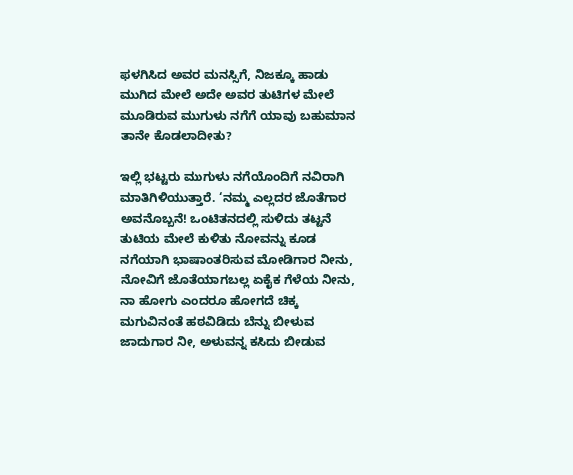ಫಳಗಿಸಿದ ಅವರ ಮನಸ್ಸಿಗೆ, ನಿಜಕ್ಕೂ ಹಾಡು ಮುಗಿದ ಮೇಲೆ ಅದೇ ಅವರ ತುಟಿಗಳ ಮೇಲೆ ಮೂಡಿರುವ ಮುಗುಳು ನಗೆಗೆ ಯಾವು ಬಹುಮಾನ ತಾನೇ ಕೊಡಲಾದೀತು?

ಇಲ್ಲಿ ಭಟ್ಟರು ಮುಗುಳು ನಗೆಯೊಂದಿಗೆ ನವಿರಾಗಿ ಮಾತಿಗಿಳಿಯುತ್ತಾರೆ. ‘ನಮ್ಮ ಎಲ್ಲದರ ಜೊತೆಗಾರ ಅವನೊಬ್ಬನೆ! ಒಂಟಿತನದಲ್ಲಿ ಸುಳಿದು ತಟ್ಟನೆ ತುಟಿಯ ಮೇಲೆ ಕುಳಿತು ನೋವನ್ನು ಕೂಡ ನಗೆಯಾಗಿ ಭಾಷಾಂತರಿಸುವ ಮೋಡಿಗಾರ ನೀನು, ನೋವಿಗೆ ಜೊತೆಯಾಗಬಲ್ಲ ಏಕೈಕ ಗೆಳೆಯ ನೀನು, ನಾ ಹೋಗು ಎಂದರೂ ಹೋಗದೆ ಚಿಕ್ಕ ಮಗುವಿನಂತೆ ಹಠವಿಡಿದು ಬೆನ್ನು ಬೀಳುವ ಜಾದುಗಾರ ನೀ, ಅಳುವನ್ನ ಕಸಿದು ಬೀಡುವ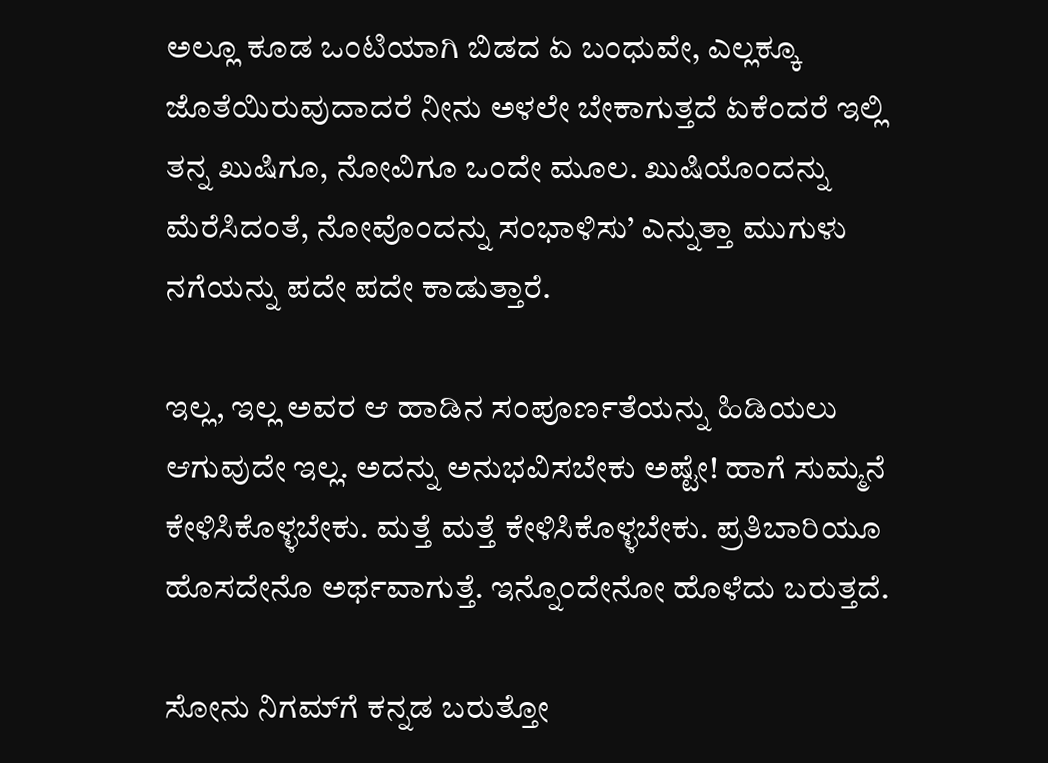ಅಲ್ಲೂ ಕೂಡ ಒಂಟಿಯಾಗಿ ಬಿಡದ ಏ ಬಂಧುವೇ, ಎಲ್ಲಕ್ಕೂ ಜೊತೆಯಿರುವುದಾದರೆ ನೀನು ಅಳಲೇ ಬೇಕಾಗುತ್ತದೆ ಏಕೆಂದರೆ ಇಲ್ಲಿ ತನ್ನ ಖುಷಿಗೂ, ನೋವಿಗೂ ಒಂದೇ ಮೂಲ. ಖುಷಿಯೊಂದನ್ನು ಮೆರೆಸಿದಂತೆ, ನೋವೊಂದನ್ನು ಸಂಭಾಳಿಸು’ ಎನ್ನುತ್ತಾ ಮುಗುಳು ನಗೆಯನ್ನು ಪದೇ ಪದೇ ಕಾಡುತ್ತಾರೆ.

ಇಲ್ಲ, ಇಲ್ಲ ಅವರ ಆ ಹಾಡಿನ ಸಂಪೂರ್ಣತೆಯನ್ನು ಹಿಡಿಯಲು ಆಗುವುದೇ ಇಲ್ಲ. ಅದನ್ನು ಅನುಭವಿಸಬೇಕು ಅಷ್ಟೇ! ಹಾಗೆ ಸುಮ್ಮನೆ ಕೇಳಿಸಿಕೊಳ್ಳಬೇಕು. ಮತ್ತೆ ಮತ್ತೆ ಕೇಳಿಸಿಕೊಳ್ಳಬೇಕು. ಪ್ರತಿಬಾರಿಯೂ ಹೊಸದೇನೊ ಅರ್ಥವಾಗುತ್ತೆ. ಇನ್ನೊಂದೇನೋ ಹೊಳೆದು ಬರುತ್ತದೆ.

ಸೋನು ನಿಗಮ್‍ಗೆ ಕನ್ನಡ ಬರುತ್ತೋ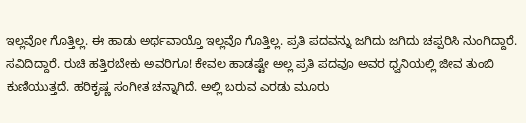ಇಲ್ಲವೋ ಗೊತ್ತಿಲ್ಲ. ಈ ಹಾಡು ಅರ್ಥವಾಯ್ತೊ ಇಲ್ಲವೊ ಗೊತ್ತಿಲ್ಲ. ಪ್ರತಿ ಪದವನ್ನು ಜಗಿದು ಜಗಿದು ಚಪ್ಪರಿಸಿ ನುಂಗಿದ್ದಾರೆ. ಸವಿದಿದ್ದಾರೆ. ರುಚಿ ಹತ್ತಿರಬೇಕು ಅವರಿಗೂ! ಕೇವಲ ಹಾಡಷ್ಟೇ ಅಲ್ಲ ಪ್ರತಿ ಪದವೂ ಅವರ ಧ್ವನಿಯಲ್ಲಿ ಜೀವ ತುಂಬಿ ಕುಣಿಯುತ್ತದೆ. ಹರಿಕೃಷ್ಣ ಸಂಗೀತ ಚನ್ನಾಗಿದೆ. ಅಲ್ಲಿ ಬರುವ ಎರಡು ಮೂರು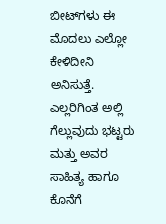ಬೀಟ್‍ಗಳು ಈ ಮೊದಲು ಎಲ್ಲೋ ಕೇಳಿದೀನಿ ಅನಿಸುತ್ತೆ. ಎಲ್ಲರಿಗಿಂತ ಅಲ್ಲಿ ಗೆಲ್ಲುವುದು ಭಟ್ಟರು ಮತ್ತು ಅವರ ಸಾಹಿತ್ಯ ಹಾಗೂ ಕೊನೆಗೆ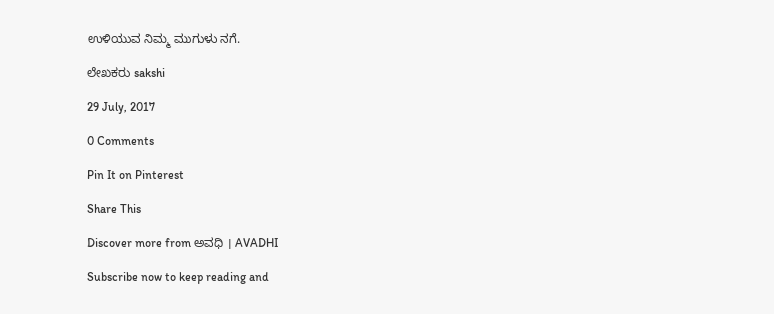ಉಳಿಯುವ ನಿಮ್ಮ ಮುಗುಳು ನಗೆ.

ಲೇಖಕರು sakshi

29 July, 2017

0 Comments

Pin It on Pinterest

Share This

Discover more from ಅವಧಿ । AVADHI

Subscribe now to keep reading and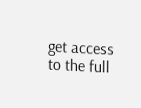get access to the full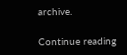archive.

Continue reading